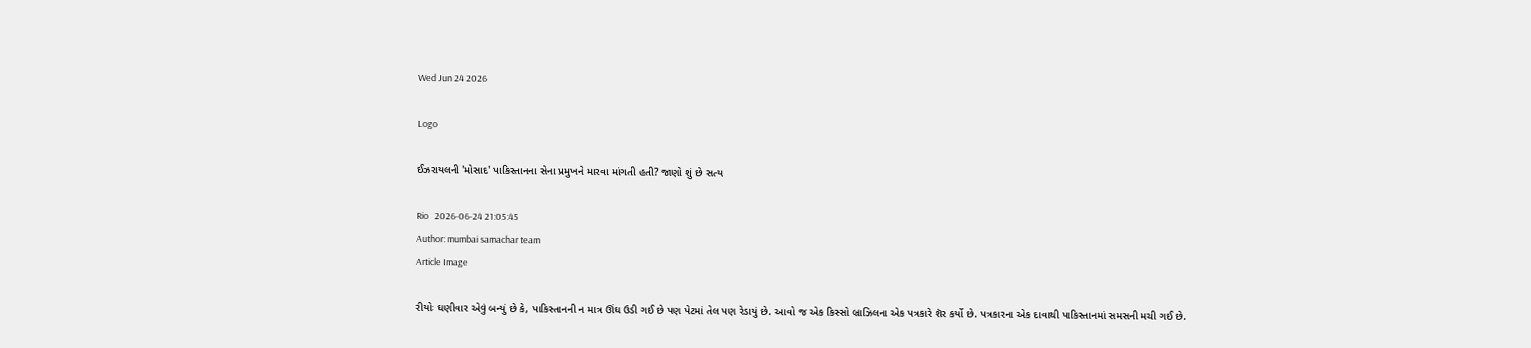Wed Jun 24 2026

Logo

ઈઝરાયલની 'મોસાદ' પાકિસ્તાનના સેના પ્રમુખને મારવા માંગતી હતી? જાણો શું છે સત્ય

Rio   2026-06-24 21:05:45
Author: mumbai samachar team
Article Image

રીયોઃ ઘણીવાર એવું બન્યું છે કે, પાકિસ્તાનની ન માત્ર ઊંઘ ઉડી ગઈ છે પણ પેટમાં તેલ પણ રેડાયું છે. આવો જ એક કિસ્સો બ્રાઝિલના એક પત્રકારે શૅર કર્યો છે. પત્રકારના એક દાવાથી પાકિસ્તાનમાં સમસની મચી ગઈ છે.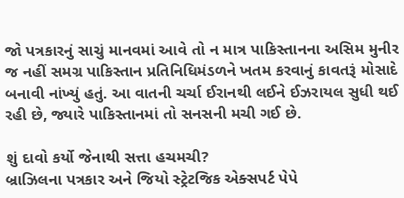જો પત્રકારનું સાચું માનવમાં આવે તો ન માત્ર પાકિસ્તાનના અસિમ મુનીર જ નહીં સમગ્ર પાકિસ્તાન પ્રતિનિધિમંડળને ખતમ કરવાનું કાવતરૂં મોસાદે બનાવી નાંખ્યું હતું. આ વાતની ચર્ચા ઈરાનથી લઈને ઈઝરાયલ સુધી થઈ રહી છે, જ્યારે પાકિસ્તાનમાં તો સનસની મચી ગઈ છે.

શું દાવો કર્યો જેનાથી સત્તા હચમચી?
બ્રાઝિલના પત્રકાર અને જિયો સ્ટ્રેટજિક એક્સપર્ટ પેપે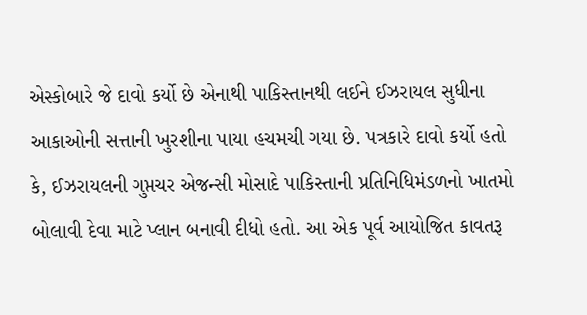એસ્કોબારે જે દાવો કર્યો છે એનાથી પાકિસ્તાનથી લઈને ઈઝરાયલ સુધીના આકાઓની સત્તાની ખુરશીના પાયા હચમચી ગયા છે. પત્રકારે દાવો કર્યો હતો કે, ઈઝરાયલની ગુપ્તચર એજન્સી મોસાદે પાકિસ્તાની પ્રતિનિધિમંડળનો ખાતમો બોલાવી દેવા માટે પ્લાન બનાવી દીધો હતો. આ એક પૂર્વ આયોજિત કાવતરૂ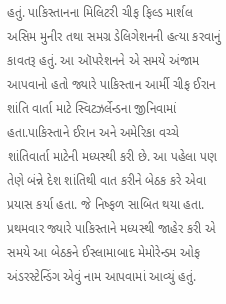હતું. પાકિસ્તાનના મિલિટરી ચીફ ફિલ્ડ માર્શલ અસિમ મુનીર તથા સમગ્ર ડેલિગેશનની હત્યા કરવાનું કાવતરૂ હતું. આ ઑપરેશનને એ સમયે અંજામ આપવાનો હતો જ્યારે પાકિસ્તાન આર્મી ચીફ ઈરાન શાંતિ વાર્તા માટે સ્વિટઝર્લેન્ડના જીનિવામાં હતા.પાકિસ્તાને ઈરાન અને અમેરિકા વચ્ચે શાંતિવાર્તા માટેની મધ્યસ્થી કરી છે. આ પહેલા પણ તેણે બંન્ને દેશ શાંતિથી વાત કરીને બેઠક કરે એવા પ્રયાસ કર્યા હતા. જે નિષ્ફળ સાબિત થયા હતા. પ્રથમવાર જ્યારે પાકિસ્તાને મધ્યસ્થી જાહેર કરી એ સમયે આ બેઠકને ઈસ્લામાબાદ મેમોરેન્ડમ ઓફ અંડરસ્ટેન્ડિંગ એવું નામ આપવામાં આવ્યું હતું.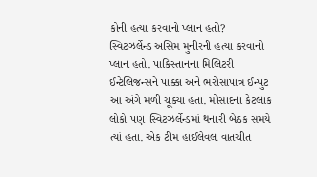કોની હત્યા કરવાનો પ્લાન હતો?
સ્વિટઝર્લેન્ડ અસિમ મુનીરની હત્યા કરવાનો પ્લાન હતો. પાકિસ્તાનના મિલિટરી ઈન્ટેલિજન્સને પાક્કા અને ભરોસાપાત્ર ઈન્પુટ આ અંગે મળી ચૂક્યા હતા. મોસાદના કેટલાક લોકો પણ સ્વિટઝર્લેન્ડમાં થનારી બેઠક સમયે ત્યાં હતા. એક ટીમ હાઈલેવલ વાતચીત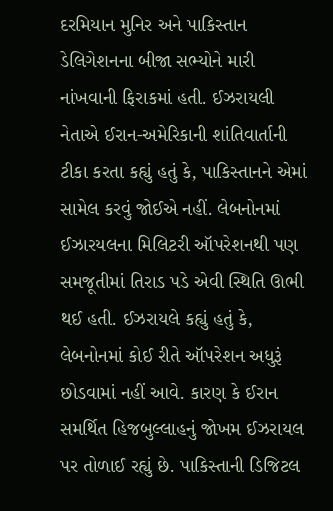દરમિયાન મુનિર અને પાકિસ્તાન ડેલિગેશનના બીજા સભ્યોને મારી નાંખવાની ફિરાકમાં હતી. ઈઝરાયલી નેતાએ ઈરાન-અમેરિકાની શાંતિવાર્તાની ટીકા કરતા કહ્યું હતું કે, પાકિસ્તાનને એમાં સામેલ કરવું જોઈએ નહીં. લેબનોનમાં ઈઝારયલના મિલિટરી ઑપરેશનથી પણ સમજૂતીમાં તિરાડ પડે એવી સ્થિતિ ઊભી થઈ હતી. ઈઝરાયલે કહ્યું હતું કે, લેબનોનમાં કોઈ રીતે ઑપરેશન અધુરૂં છોડવામાં નહીં આવે. કારણ કે ઈરાન સમર્થિત હિજબુલ્લાહનું જોખમ ઈઝરાયલ પર તોળાઈ રહ્યું છે. પાકિસ્તાની ડિજિટલ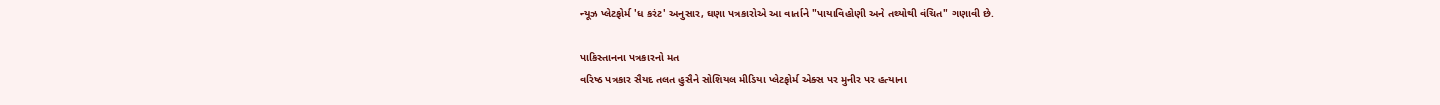ન્યૂઝ પ્લેટફોર્મ 'ધ કરંટ' અનુસાર, ઘણા પત્રકારોએ આ વાર્તાને "પાયાવિહોણી અને તથ્યોથી વંચિત" ગણાવી છે.

પાકિસ્તાનના પત્રકારનો મત
વરિષ્ઠ પત્રકાર સૈયદ તલત હુસૈને સોશિયલ મીડિયા પ્લેટફોર્મ એક્સ પર મુનીર પર હત્યાના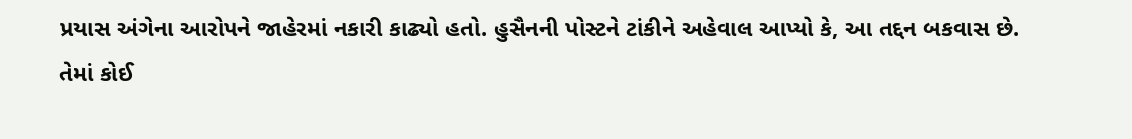પ્રયાસ અંગેના આરોપને જાહેરમાં નકારી કાઢ્યો હતો. હુસૈનની પોસ્ટને ટાંકીને અહેવાલ આપ્યો કે, આ તદ્દન બકવાસ છે. તેમાં કોઈ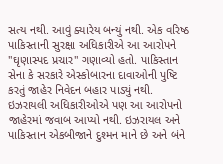સત્ય નથી. આવું ક્યારેય બન્યું નથી. એક વરિષ્ઠ પાકિસ્તાની સુરક્ષા અધિકારીએ આ આરોપને "ઘૃણાસ્પદ પ્રચાર" ગણાવ્યો હતો. પાકિસ્તાન સેના કે સરકારે એસ્કોબારના દાવાઓની પુષ્ટિ કરતું જાહેર નિવેદન બહાર પાડ્યું નથી. ઇઝરાયલી અધિકારીઓએ પણ આ આરોપનો જાહેરમાં જવાબ આપ્યો નથી. ઇઝરાયલ અને પાકિસ્તાન એકબીજાને દુશ્મન માને છે અને બંને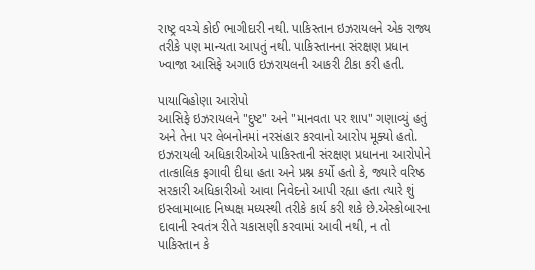રાષ્ટ્ર વચ્ચે કોઈ ભાગીદારી નથી. પાકિસ્તાન ઇઝરાયલને એક રાજ્ય તરીકે પણ માન્યતા આપતું નથી. પાકિસ્તાનના સંરક્ષણ પ્રધાન ખ્વાજા આસિફે અગાઉ ઇઝરાયલની આકરી ટીકા કરી હતી.

પાયાવિહોણા આરોપો
આસિફે ઇઝરાયલને "દુષ્ટ" અને "માનવતા પર શાપ" ગણાવ્યું હતું અને તેના પર લેબનોનમાં નરસંહાર કરવાનો આરોપ મૂક્યો હતો. ઇઝરાયલી અધિકારીઓએ પાકિસ્તાની સંરક્ષણ પ્રધાનના આરોપોને તાત્કાલિક ફગાવી દીધા હતા અને પ્રશ્ન કર્યો હતો કે, જ્યારે વરિષ્ઠ સરકારી અધિકારીઓ આવા નિવેદનો આપી રહ્યા હતા ત્યારે શું ઇસ્લામાબાદ નિષ્પક્ષ મધ્યસ્થી તરીકે કાર્ય કરી શકે છે.એસ્કોબારના દાવાની સ્વતંત્ર રીતે ચકાસણી કરવામાં આવી નથી, ન તો પાકિસ્તાન કે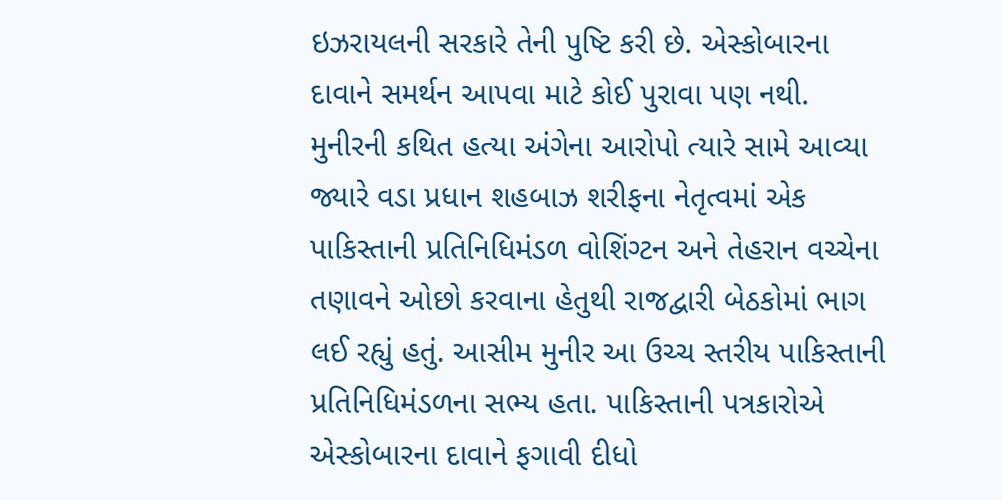ઇઝરાયલની સરકારે તેની પુષ્ટિ કરી છે. એસ્કોબારના દાવાને સમર્થન આપવા માટે કોઈ પુરાવા પણ નથી.
મુનીરની કથિત હત્યા અંગેના આરોપો ત્યારે સામે આવ્યા જ્યારે વડા પ્રધાન શહબાઝ શરીફના નેતૃત્વમાં એક પાકિસ્તાની પ્રતિનિધિમંડળ વોશિંગ્ટન અને તેહરાન વચ્ચેના તણાવને ઓછો કરવાના હેતુથી રાજદ્વારી બેઠકોમાં ભાગ લઈ રહ્યું હતું. આસીમ મુનીર આ ઉચ્ચ સ્તરીય પાકિસ્તાની પ્રતિનિધિમંડળના સભ્ય હતા. પાકિસ્તાની પત્રકારોએ એસ્કોબારના દાવાને ફગાવી દીધો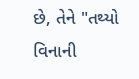છે, તેને "તથ્યો વિનાની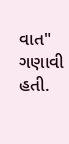વાત" ગણાવી હતી.